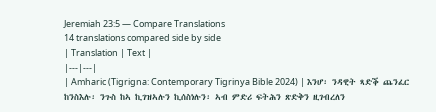Jeremiah 23:5 — Compare Translations
14 translations compared side by side
| Translation | Text |
|---|---|
| Amharic (Tigrigna: Contemporary Tigrinya Bible 2024) | እንሆ፡ ንዳዊት ጻድቕ ጨንፈር ከንስእሉ፡ ንጉስ ከኣ ኪገዝኣሉን ኪሰስነሉን፡ ኣብ ምድሪ ፍትሕን ጽድቅን ዚገብረለን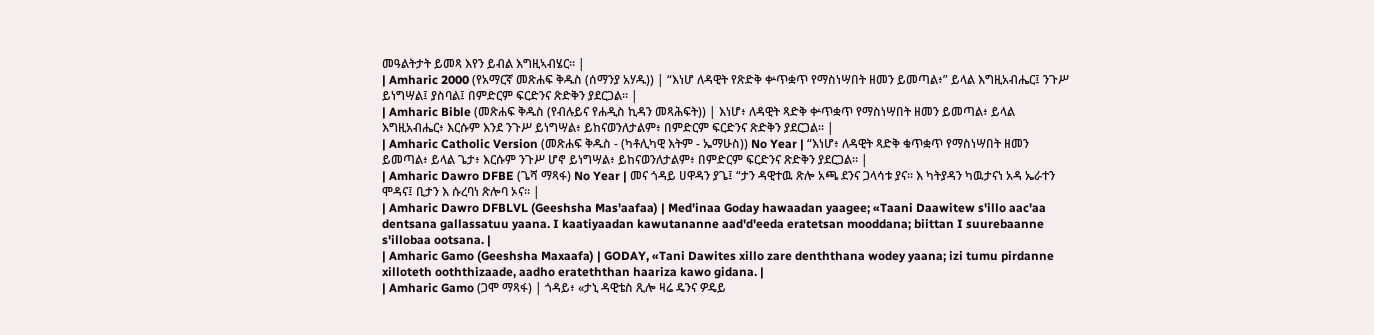መዓልትታት ይመጻ እየን ይብል እግዚኣብሄር። |
| Amharic 2000 (የአማርኛ መጽሐፍ ቅዱስ (ሰማንያ አሃዱ)) | “እነሆ ለዳዊት የጽድቅ ቍጥቋጥ የማስነሣበት ዘመን ይመጣል፥” ይላል እግዚአብሔር፤ ንጉሥ ይነግሣል፤ ያስባል፤ በምድርም ፍርድንና ጽድቅን ያደርጋል። |
| Amharic Bible (መጽሐፍ ቅዱስ (የብሉይና የሐዲስ ኪዳን መጻሕፍት)) | እነሆ፥ ለዳዊት ጻድቅ ቍጥቋጥ የማስነሣበት ዘመን ይመጣል፥ ይላል እግዚአብሔር፥ እርሱም እንደ ንጉሥ ይነግሣል፥ ይከናወንለታልም፥ በምድርም ፍርድንና ጽድቅን ያደርጋል። |
| Amharic Catholic Version (መጽሐፍ ቅዱስ - (ካቶሊካዊ እትም - ኤማሁስ)) No Year | “እነሆ፥ ለዳዊት ጻድቅ ቁጥቋጥ የማስነሣበት ዘመን ይመጣል፥ ይላል ጌታ፥ እርሱም ንጉሥ ሆኖ ይነግሣል፥ ይከናወንለታልም፥ በምድርም ፍርድንና ጽድቅን ያደርጋል። |
| Amharic Dawro DFBE (ጌሻ ማጻፋ) No Year | መና ጎዳይ ሀዋዳን ያጌ፤ “ታን ዳዊተዉ ጽሎ አጫ ደንና ጋላሳቱ ያና። እ ካትያዳን ካዉታናነ አዳ ኤራተን ሞዳና፤ ቢታን እ ሱረባነ ጽሎባ ኦና። |
| Amharic Dawro DFBLVL (Geeshsha Mas'aafaa) | Med'inaa Goday hawaadan yaagee; «Taani Daawitew s'illo aac'aa dentsana gallassatuu yaana. I kaatiyaadan kawutananne aad'd'eeda eratetsan mooddana; biittan I suurebaanne s'illobaa ootsana. |
| Amharic Gamo (Geeshsha Maxaafa) | GODAY, «Tani Dawites xillo zare denththana wodey yaana; izi tumu pirdanne xilloteth ooththizaade, aadho erateththan haariza kawo gidana. |
| Amharic Gamo (ጋሞ ማጻፋ) | ጎዳይ፥ «ታኒ ዳዊቴስ ጺሎ ዛሬ ዴንና ዎዴይ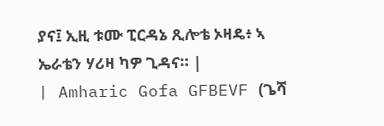ያና፤ ኢዚ ቱሙ ፒርዳኔ ጺሎቴ ኦዛዴ፥ ኣ ኤራቴን ሃሪዛ ካዎ ጊዳና። |
| Amharic Gofa GFBEVF (ጌሻ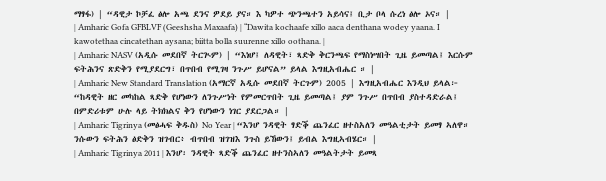ማፃፋ) | “ዳዊታ ኮቻፈ ፅሎ አጫ ደንና ዎደይ ያና። እ ካዎተ ጭንጫተን አይሳና፤ ቢታ ቦላ ሱረነ ፅሎ ኦና። |
| Amharic Gofa GFBLVF (Geeshsha Maxaafa) | “Dawita kochaafe xillo aaca denthana wodey yaana. I kawotethaa cincatethan aysana; biitta bolla suurenne xillo oothana. |
| Amharic NASV (አዲሱ መደበኛ ትርጒም) | “እነሆ፤ ለዳዊት፣ ጻድቅ ቅርንጫፍ የማስነሣበት ጊዜ ይመጣል፤ እርሱም ፍትሕንና ጽድቅን የሚያደርግ፣ በጥበብ የሚገዛ ንጉሥ ይሆናል” ይላል እግዚአብሔር ። |
| Amharic New Standard Translation (አማርኛ አዲሱ መደበኛ ትርጉም) 2005 | እግዚአብሔር እንዲህ ይላል፦ “ከዳዊት ዘር መካከል ጻድቅ የሆነውን ለንጉሥነት የምመርጥበት ጊዜ ይመጣል፤ ያም ንጉሥ በጥበብ ያስተዳድራል፤ በምድሪቱም ሁሉ ላይ ትክክልና ቅን የሆነውን ነገር ያደርጋል። |
| Amharic Tigrinya (መፅሓፍ ቅዱስ) No Year | “እንሆ ንዳዊት ፃድቕ ጨንፈር ዘተስአለን መዓልቲታት ይመፃ ኣለዋ። ንሱውን ፍትሕን ፅድቅን ዝገብር፥ ብጥበብ ዝገዝእ ንጉስ ይኸውን፤ ይብል እግዚኣብሄር። |
| Amharic Tigrinya 2011 | እንሆ፡ ንዳዊት ጻድቕ ጨንፈር ዘተንስኣለን መዓልትታት ይመጻ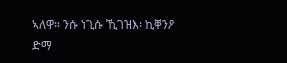ኣለዋ። ንሱ ነጊሱ ኺገዝእ፡ ኪቐንዖ ድማ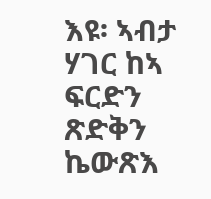እዩ፡ ኣብታ ሃገር ከኣ ፍርድን ጽድቅን ኬውጽእ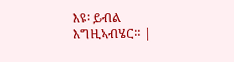እዩ፡ ይብል እግዚኣብሄር። |